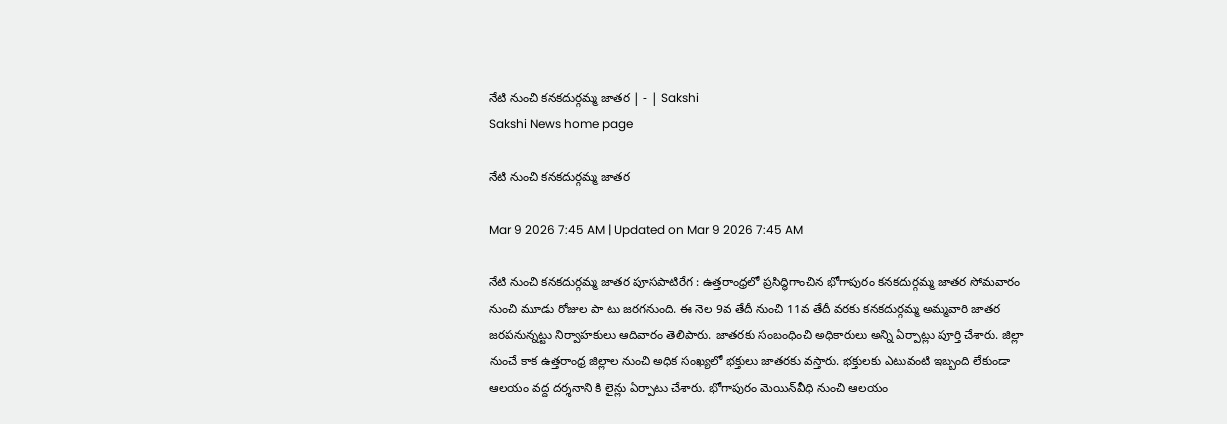నేటి నుంచి కనకదుర్గమ్మ జాతర | - | Sakshi
Sakshi News home page

నేటి నుంచి కనకదుర్గమ్మ జాతర

Mar 9 2026 7:45 AM | Updated on Mar 9 2026 7:45 AM

నేటి నుంచి కనకదుర్గమ్మ జాతర పూసపాటిరేగ : ఉత్తరాంధ్రలో ప్రసిద్ధిగాంచిన భోగాపురం కనకదుర్గమ్మ జాతర సోమవారం నుంచి మూడు రోజుల పా టు జరగనుంది. ఈ నెల 9వ తేదీ నుంచి 11వ తేదీ వరకు కనకదుర్గమ్మ అమ్మవారి జాతర జరపనున్నట్టు నిర్వాహకులు ఆదివారం తెలిపారు. జాతరకు సంబంధించి అధికారులు అన్ని ఏర్పాట్లు పూర్తి చేశారు. జిల్లా నుంచే కాక ఉత్తరాంధ్ర జిల్లాల నుంచి అధిక సంఖ్యలో భక్తులు జాతరకు వస్తారు. భక్తులకు ఎటువంటి ఇబ్బంది లేకుండా ఆలయం వద్ద దర్శనాని కి లైన్లు ఏర్పాటు చేశారు. భోగాపురం మెయిన్‌వీధి నుంచి ఆలయం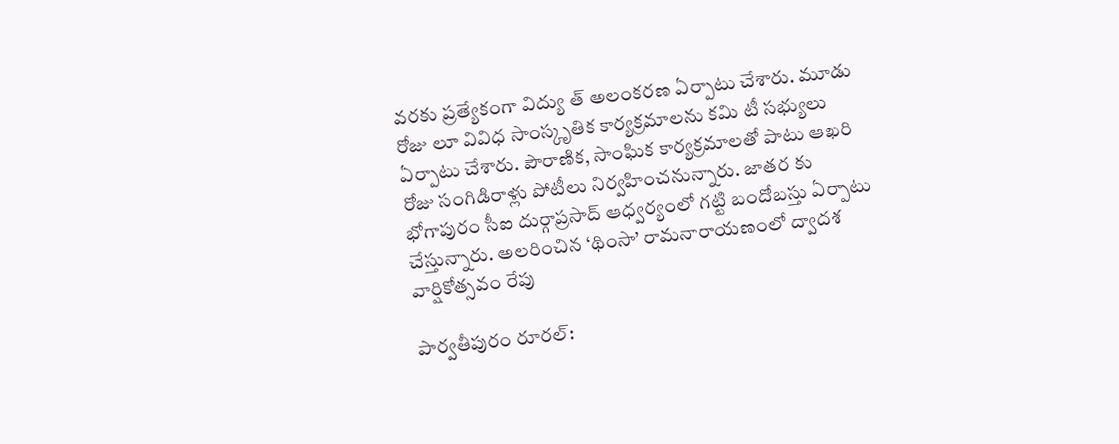వరకు ప్రత్యేకంగా విద్యు త్‌ అలంకరణ ఏర్పాటు చేశారు. మూడు రోజు లూ వివిధ సాంస్కృతిక కార్యక్రమాలను కమి టీ సభ్యులు ఏర్పాటు చేశారు. పౌరాణిక, సాంఘిక కార్యక్రమాలతో పాటు ఆఖరి రోజు సంగిడిరాళ్లు పోటీలు నిర్వహించనున్నారు. జాతర కు భోగాపురం సీఐ దుర్గాప్రసాద్‌ ఆధ్వర్యంలో గట్టి బందోబస్తు ఏర్పాటు చేస్తున్నారు. అలరించిన ‘థింసా’ రామనారాయణంలో ద్వాదశ వార్షికోత్సవం రేపు

పార్వతీపురం రూరల్‌: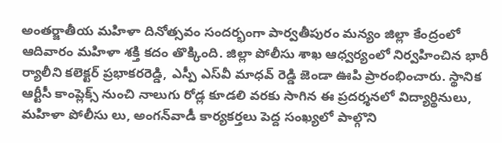అంతర్జాతీయ మహిళా దినోత్సవం సందర్భంగా పార్వతీపురం మన్యం జిల్లా కేంద్రంలో ఆదివారం మహిళా శక్తి కదం తొక్కింది. జిల్లా పోలీసు శాఖ ఆధ్వర్యంలో నిర్వహించిన భారీ ర్యాలీని కలెక్టర్‌ ప్రభాకరరెడ్డి, ఎస్పీ ఎస్‌వీ మాధవ్‌ రెడ్డి జెండా ఊపి ప్రారంభించారు. స్థానిక ఆర్టీసీ కాంప్లెక్స్‌ నుంచి నాలుగు రోడ్ల కూడలి వరకు సాగిన ఈ ప్రదర్శనలో విద్యార్థినులు, మహిళా పోలీసు లు, అంగన్‌వాడీ కార్యకర్తలు పెద్ద సంఖ్యలో పాల్గొని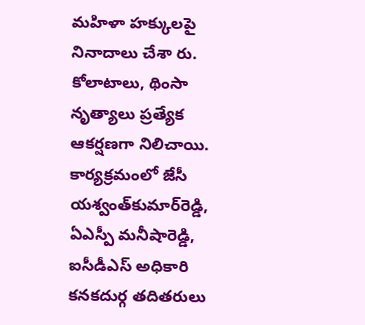మహిళా హక్కులపై నినాదాలు చేశా రు. కోలాటాలు, థింసా నృత్యాలు ప్రత్యేక ఆకర్షణగా నిలిచాయి. కార్యక్రమంలో జేసీ యశ్వంత్‌కుమార్‌రెడ్డి, ఏఎస్పీ మనీషారెడ్డి, ఐసీడీఎస్‌ అధికారి కనకదుర్గ తదితరులు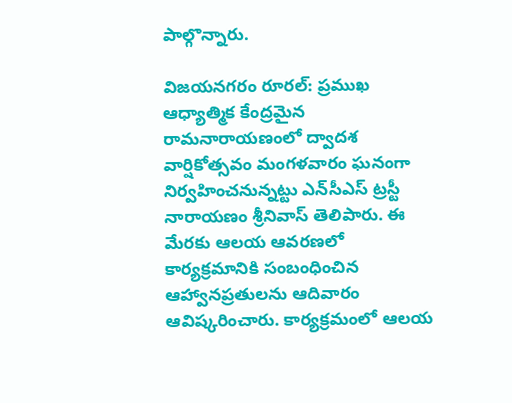పాల్గొన్నారు.

విజయనగరం రూరల్‌: ప్రముఖ ఆధ్యాత్మిక కేంద్రమైన రామనారాయణంలో ద్వాదశ వార్షికోత్సవం మంగళవారం ఘనంగా నిర్వహించనున్నట్టు ఎన్‌సీఎస్‌ ట్రస్టీ నారాయణం శ్రీనివాస్‌ తెలిపారు. ఈ మేరకు ఆలయ ఆవరణలో కార్యక్రమానికి సంబంధించిన ఆహ్వానప్రతులను ఆదివారం ఆవిష్కరించారు. కార్యక్రమంలో ఆలయ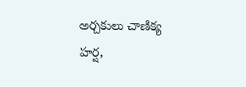అర్చకులు చాణిక్య హర్ష,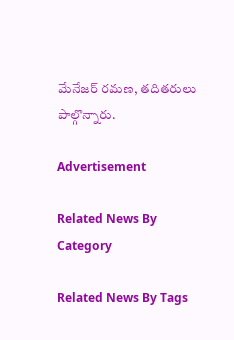మేనేజర్‌ రమణ, తదితరులు పాల్గొన్నారు.

Advertisement

Related News By Category

Related News By Tags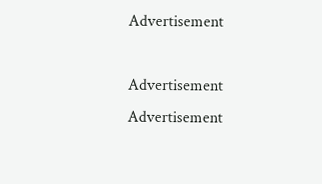Advertisement

Advertisement
Advertisement